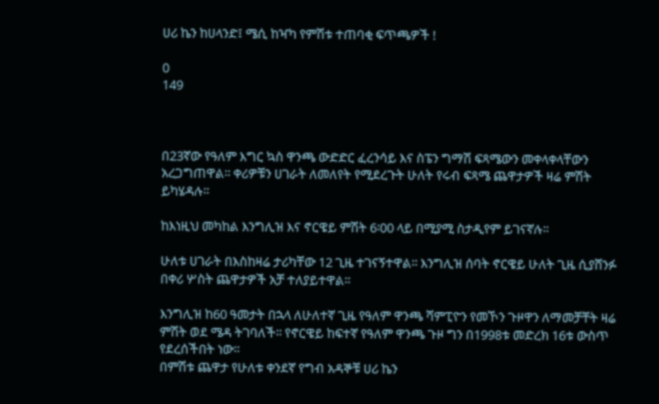ሀሪ ኬን ከሀላንድ፤ ሜሲ ከዣካ የምሽቱ ተጠባቂ ፍጥጫዎች !

0
149



በ23ኛው የዓለም እግር ኳስ ዋንጫ ውድድር ፈረንሳይ እና ስፔን ግማሽ ፍጻሜውን መቀላቀላቸውን አረጋግጠዋል፡፡ ቀሪዎቹን ሀገራት ለመለየት የሚደረጉት ሁለት የሩብ ፍጻሜ ጨዋታዎች ዛሬ ምሽት ይካሄዳሉ፡፡

ከእነዚህ መካከል እንግሊዝ እና ኖርዌይ ምሽት 6፡00 ላይ በሚያሚ ስታዲየም ይገናኛሉ፡፡

ሁለቱ ሀገራት በእስከዛሬ ታሪካቸው 12 ጊዜ ተገናኝተዋል፡፡ እንግሊዝ ሰባት ኖርዌይ ሁለት ጊዜ ሲያሸንፉ በቀሪ ሦስት ጨዋታዎች አቻ ተለያይተዋል፡፡

እንግሊዝ ከ60 ዓመታት በኋላ ለሁለተኛ ጊዜ የዓለም ዋንጫ ሻምፒዮን የመኾን ጉዞዋን ለማመቻቸት ዛሬ ምሽት ወደ ሜዳ ትገባለች፡፡ የኖርዌይ ከፍተኛ የዓለም ዋንጫ ጉዞ ግን በ1998ቱ መድረክ 16ቱ ውስጥ የደረሰችበት ነው፡፡
በምሽቱ ጨዋታ የሁለቱ ቀንደኛ የግብ አዳኞቹ ሀሪ ኬን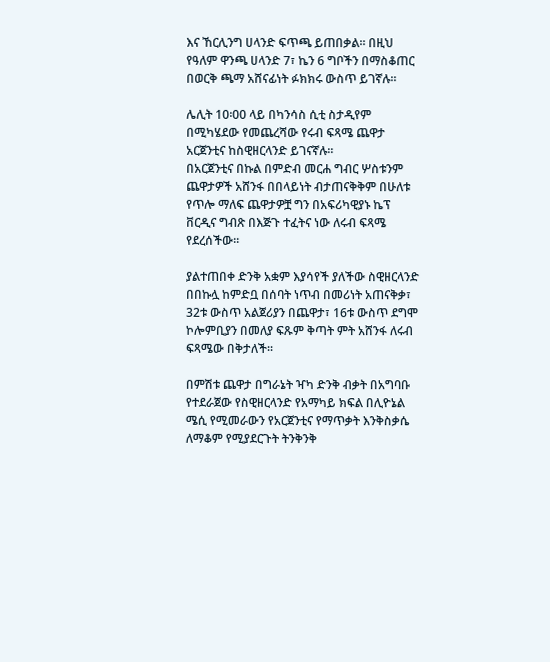እና ኸርሊንግ ሀላንድ ፍጥጫ ይጠበቃል፡፡ በዚህ የዓለም ዋንጫ ሀላንድ 7፣ ኬን 6 ግቦችን በማስቆጠር በወርቅ ጫማ አሸናፊነት ፉክክሩ ውስጥ ይገኛሉ፡፡

ሌሊት 10፡00 ላይ በካንሳስ ሲቲ ስታዲየም በሚካሄደው የመጨረሻው የሩብ ፍጻሜ ጨዋታ አርጀንቲና ከስዊዘርላንድ ይገናኛሉ፡፡
በአርጀንቲና በኩል በምድብ መርሐ ግብር ሦስቱንም ጨዋታዎች አሸንፋ በበላይነት ብታጠናቅቅም በሁለቱ የጥሎ ማለፍ ጨዋታዎቿ ግን በአፍሪካዊያኑ ኬፕ ቨርዲና ግብጽ በእጅጉ ተፈትና ነው ለሩብ ፍጻሜ የደረሰችው፡፡

ያልተጠበቀ ድንቅ አቋም እያሳየች ያለችው ስዊዘርላንድ በበኩሏ ከምድቧ በሰባት ነጥብ በመሪነት አጠናቅቃ፣ 32ቱ ውስጥ አልጀሪያን በጨዋታ፣ 16ቱ ውስጥ ደግሞ ኮሎምቢያን በመለያ ፍጹም ቅጣት ምት አሸንፋ ለሩብ ፍጻሜው በቅታለች፡፡

በምሽቱ ጨዋታ በግራኔት ዣካ ድንቅ ብቃት በአግባቡ የተደራጀው የስዊዘርላንድ የአማካይ ክፍል በሊዮኔል ሜሲ የሚመራውን የአርጀንቲና የማጥቃት እንቅስቃሴ ለማቆም የሚያደርጉት ትንቅንቅ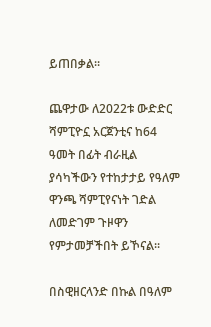ይጠበቃል፡፡

ጨዋታው ለ2022ቱ ውድድር ሻምፒዮኗ አርጀንቲና ከ64 ዓመት በፊት ብራዚል ያሳካችውን የተከታታይ የዓለም ዋንጫ ሻምፒየናነት ገድል ለመድገም ጉዞዋን የምታመቻችበት ይኾናል፡፡

በስዊዘርላንድ በኩል በዓለም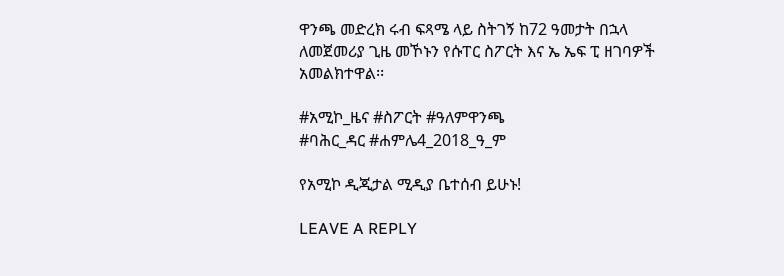ዋንጫ መድረክ ሩብ ፍጻሜ ላይ ስትገኝ ከ72 ዓመታት በኋላ ለመጀመሪያ ጊዜ መኾኑን የሱፐር ስፖርት እና ኤ ኤፍ ፒ ዘገባዎች አመልክተዋል፡፡

#አሚኮ_ዜና #ስፖርት #ዓለምዋንጫ
#ባሕር_ዳር #ሐምሌ4_2018_ዓ_ም

የአሚኮ ዲጂታል ሚዲያ ቤተሰብ ይሁኑ!

LEAVE A REPLY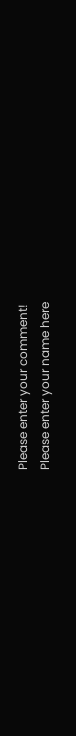Please enter your comment!
Please enter your name here